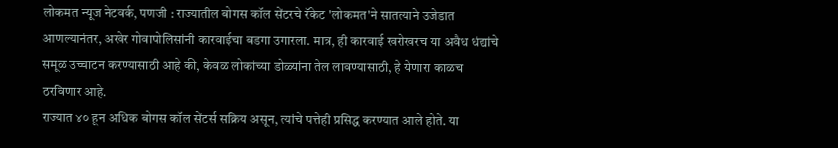लोकमत न्यूज नेटवर्क, पणजी : राज्यातील बोगस कॉल सेंटरचे रॅकेट 'लोकमत'ने सातत्याने उजेडात आणल्यानंतर, अखेर गोवापोलिसांनी कारवाईचा बडगा उगारला. मात्र, ही कारवाई खरोखरच या अवैध धंद्यांचे समूळ उच्चाटन करण्यासाठी आहे की, केवळ लोकांच्या डोळ्यांना तेल लावण्यासाठी, हे येणारा काळच ठरविणार आहे.
राज्यात ४० हून अधिक बोगस कॉल सेंटर्स सक्रिय असून, त्यांचे पत्तेही प्रसिद्ध करण्यात आले होते. या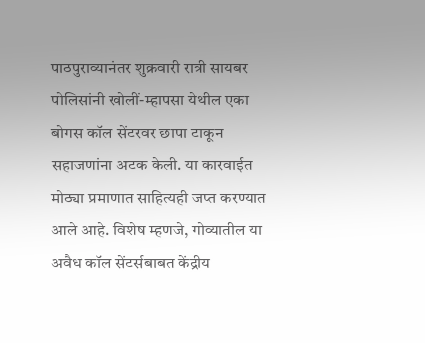पाठपुराव्यानंतर शुक्रवारी रात्री सायबर पोलिसांनी खोलीं-म्हापसा येथील एका बोगस कॉल सेंटरवर छापा टाकून सहाजणांना अटक केली. या कारवाईत मोठ्या प्रमाणात साहित्यही जप्त करण्यात आले आहे. विशेष म्हणजे, गोव्यातील या अवैध कॉल सेंटर्सबाबत केंद्रीय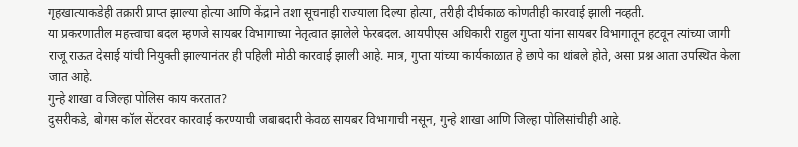गृहखात्याकडेही तक्रारी प्राप्त झाल्या होत्या आणि केंद्राने तशा सूचनाही राज्याला दिल्या होत्या, तरीही दीर्घकाळ कोणतीही कारवाई झाली नव्हती.
या प्रकरणातील महत्त्वाचा बदल म्हणजे सायबर विभागाच्या नेतृत्वात झालेले फेरबदल. आयपीएस अधिकारी राहुल गुप्ता यांना सायबर विभागातून हटवून त्यांच्या जागी राजू राऊत देसाई यांची नियुक्ती झाल्यानंतर ही पहिली मोठी कारवाई झाली आहे. मात्र, गुप्ता यांच्या कार्यकाळात हे छापे का थांबले होते, असा प्रश्न आता उपस्थित केला जात आहे.
गुन्हे शाखा व जिल्हा पोलिस काय करतात?
दुसरीकडे, बोगस कॉल सेंटरवर कारवाई करण्याची जबाबदारी केवळ सायबर विभागाची नसून, गुन्हे शाखा आणि जिल्हा पोलिसांचीही आहे.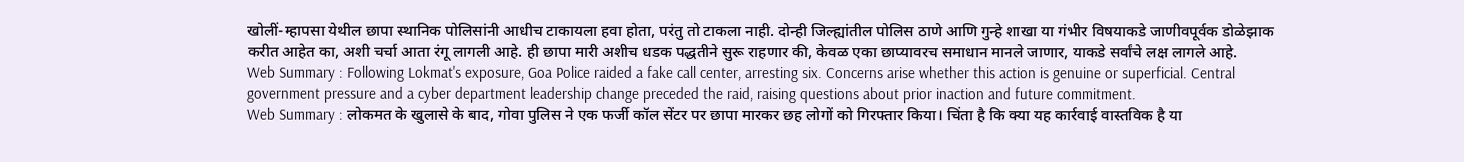खोलीं-म्हापसा येथील छापा स्थानिक पोलिसांनी आधीच टाकायला हवा होता, परंतु तो टाकला नाही. दोन्ही जिल्ह्यांतील पोलिस ठाणे आणि गुन्हे शाखा या गंभीर विषयाकडे जाणीवपूर्वक डोळेझाक करीत आहेत का, अशी चर्चा आता रंगू लागली आहे. ही छापा मारी अशीच धडक पद्धतीने सुरू राहणार की, केवळ एका छाप्यावरच समाधान मानले जाणार, याकडे सर्वांचे लक्ष लागले आहे.
Web Summary : Following Lokmat's exposure, Goa Police raided a fake call center, arresting six. Concerns arise whether this action is genuine or superficial. Central government pressure and a cyber department leadership change preceded the raid, raising questions about prior inaction and future commitment.
Web Summary : लोकमत के खुलासे के बाद, गोवा पुलिस ने एक फर्जी कॉल सेंटर पर छापा मारकर छह लोगों को गिरफ्तार किया। चिंता है कि क्या यह कार्रवाई वास्तविक है या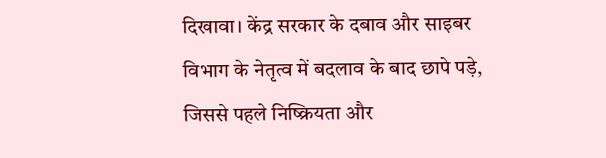दिखावा। केंद्र सरकार के दबाव और साइबर विभाग के नेतृत्व में बदलाव के बाद छापे पड़े, जिससे पहले निष्क्रियता और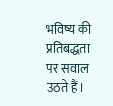भविष्य की प्रतिबद्धता पर सवाल उठते हैं।